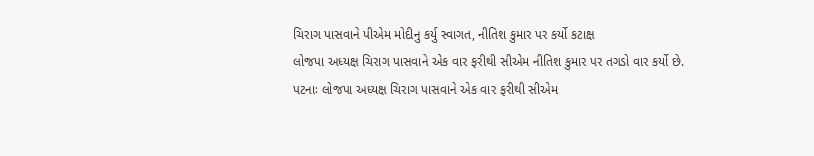ચિરાગ પાસવાને પીએમ મોદીનુ કર્યુ સ્વાગત, નીતિશ કુમાર પર કર્યો કટાક્ષ
લોજપા અધ્યક્ષ ચિરાગ પાસવાને એક વાર ફરીથી સીએમ નીતિશ કુમાર પર તગડો વાર કર્યો છે.
પટનાઃ લોજપા અધ્યક્ષ ચિરાગ પાસવાને એક વાર ફરીથી સીએમ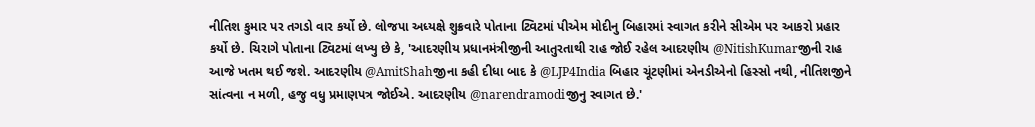નીતિશ કુમાર પર તગડો વાર કર્યો છે. લોજપા અધ્યક્ષે શુક્રવારે પોતાના ટ્વિટમાં પીએમ મોદીનુ બિહારમાં સ્વાગત કરીને સીએમ પર આકરો પ્રહાર કર્યો છે. ચિરાગે પોતાના ટ્વિટમાં લખ્યુ છે કે, 'આદરણીય પ્રધાનમંત્રીજીની આતુરતાથી રાહ જોઈ રહેલ આદરણીય @NitishKumarજીની રાહ આજે ખતમ થઈ જશે. આદરણીય @AmitShahજીના કહી દીધા બાદ કે @LJP4India બિહાર ચૂંટણીમાં એનડીએનો હિસ્સો નથી, નીતિશજીને સાંત્વના ન મળી, હજુ વધુ પ્રમાણપત્ર જોઈએ. આદરણીય @narendramodiજીનુ સ્વાગત છે.'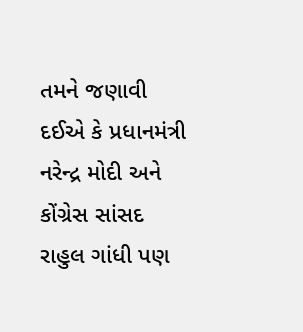તમને જણાવી દઈએ કે પ્રધાનમંત્રી નરેન્દ્ર મોદી અને કોંગ્રેસ સાંસદ રાહુલ ગાંધી પણ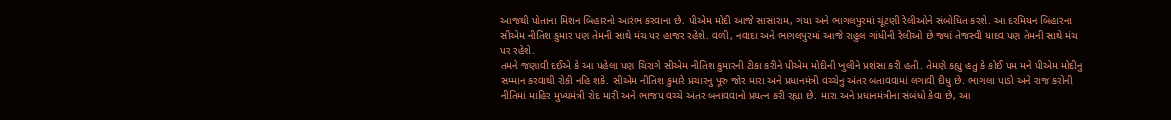આજથી પોતાના મિશન બિહારનો આરંભ કરવાના છે. પીએમ મોદી આજે સાસારામ, ગયા અને ભાગલપુરમાં ચૂંટણી રેલીઓને સંબોધિત કરશે. આ દરમિયન બિહારના સીએમ નીતિશ કુમાર પણ તેમની સાથે મંચ પર હાજર રહેશે. વળી, નવાદા અને ભાગલપુરમાં આજે રાહુલ ગાંધીની રેલીઓ છે જ્યાં તેજસ્વી યાદવ પણ તેમની સાથે મંચ પર રહેશે.
તમને જણાવી દઈએ કે આ પહેલા પણ ચિરાગે સીએમ નીતિશ કુમારની ટીકા કરીને પીએમ મોદીની ખુલીને પ્રશંસા કરી હતી. તેમણે કહ્યુ હતુ કે કોઈ પમ મને પીએમ મોદીનુ સમ્માન કરવાથી રોકી નહિ શકે. સીએમ નીતિશ કુમારે પ્રચારનુ પૂરુ જોર મારા અને પ્રધાનમંત્રી વચ્ચેનુ અંતર બતાવવામાં લગાવી દીધુ છે. ભાગલા પાડો અને રાજ કરોની નીતિમાં માહિર મુખ્યમંત્રી રોદ મારી અને ભાજપ વચ્ચે અંતર બનાવવાનો પ્રયત્ન કરી રહ્યા છે. મારા અને પ્રધાનમંત્રીના સંબંધો કેવા છે, આ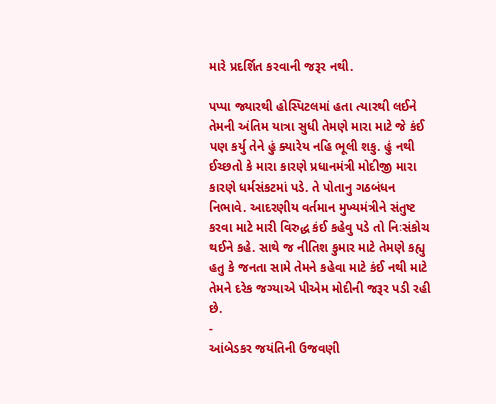મારે પ્રદર્શિત કરવાની જરૂર નથી.

પપ્પા જ્યારથી હોસ્પિટલમાં હતા ત્યારથી લઈને તેમની અંતિમ યાત્રા સુધી તેમણે મારા માટે જે કંઈ પણ કર્યુ તેને હું ક્યારેય નહિ ભૂલી શકુ. હું નથી ઈચ્છતો કે મારા કારણે પ્રધાનમંત્રી મોદીજી મારા કારણે ધર્મસંકટમાં પડે. તે પોતાનુ ગઠબંધન નિભાવે. આદરણીય વર્તમાન મુખ્યમંત્રીને સંતુષ્ટ કરવા માટે મારી વિરુદ્ધ કંઈ કહેવુ પડે તો નિઃસંકોચ થઈને કહે. સાથે જ નીતિશ કુમાર માટે તેમણે કહ્યુ હતુ કે જનતા સામે તેમને કહેવા માટે કંઈ નથી માટે તેમને દરેક જગ્યાએ પીએમ મોદીની જરૂર પડી રહી છે.
-
આંબેડકર જયંતિની ઉજવણી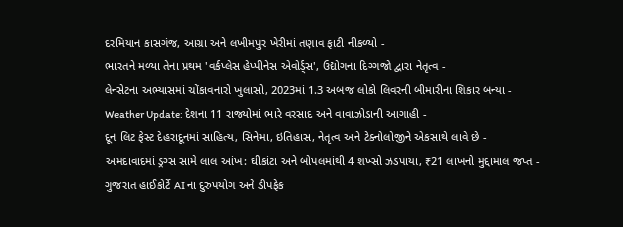દરમિયાન કાસગંજ, આગ્રા અને લખીમપુર ખેરીમાં તણાવ ફાટી નીકળ્યો -
ભારતને મળ્યા તેના પ્રથમ 'વર્કપ્લેસ હેપ્પીનેસ એવોર્ડ્સ', ઉદ્યોગના દિગ્ગજો દ્વારા નેતૃત્વ -
લેન્સેટના અભ્યાસમાં ચોંકાવનારો ખુલાસો, 2023માં 1.3 અબજ લોકો લિવરની બીમારીના શિકાર બન્યા -
Weather Update: દેશના 11 રાજ્યોમાં ભારે વરસાદ અને વાવાઝોડાની આગાહી -
દૂન લિટ ફેસ્ટ દેહરાદૂનમાં સાહિત્ય, સિનેમા, ઇતિહાસ, નેતૃત્વ અને ટેક્નોલોજીને એકસાથે લાવે છે -
અમદાવાદમાં ડ્રગ્સ સામે લાલ આંખ: ઘીકાંટા અને બોપલમાંથી 4 શખ્સો ઝડપાયા, ₹21 લાખનો મુદ્દામાલ જપ્ત -
ગુજરાત હાઈકોર્ટે AI ના દુરુપયોગ અને ડીપફેક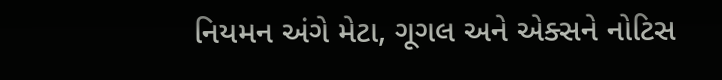નિયમન અંગે મેટા, ગૂગલ અને એક્સને નોટિસ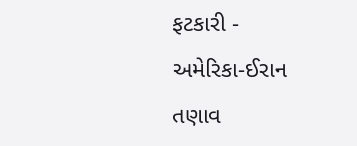ફટકારી -
અમેરિકા-ઈરાન તણાવ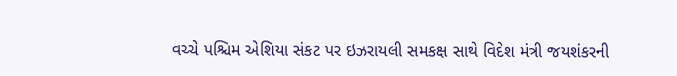વચ્ચે પશ્ચિમ એશિયા સંકટ પર ઇઝરાયલી સમકક્ષ સાથે વિદેશ મંત્રી જયશંકરની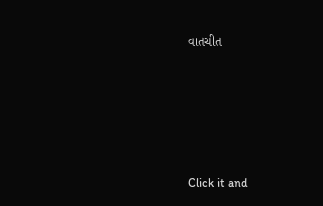વાતચીત





Click it and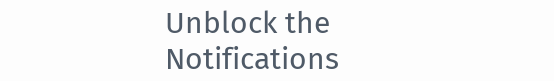Unblock the Notifications